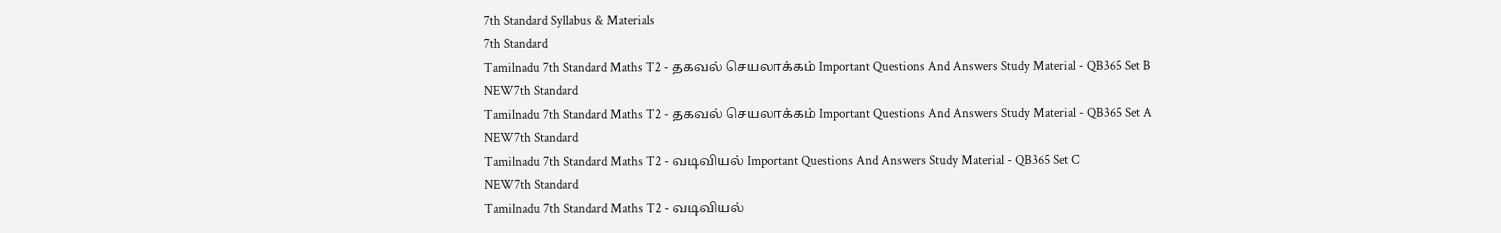7th Standard Syllabus & Materials
7th Standard
Tamilnadu 7th Standard Maths T2 - தகவல் செயலாக்கம் Important Questions And Answers Study Material - QB365 Set B
NEW7th Standard
Tamilnadu 7th Standard Maths T2 - தகவல் செயலாக்கம் Important Questions And Answers Study Material - QB365 Set A
NEW7th Standard
Tamilnadu 7th Standard Maths T2 - வடிவியல் Important Questions And Answers Study Material - QB365 Set C
NEW7th Standard
Tamilnadu 7th Standard Maths T2 - வடிவியல்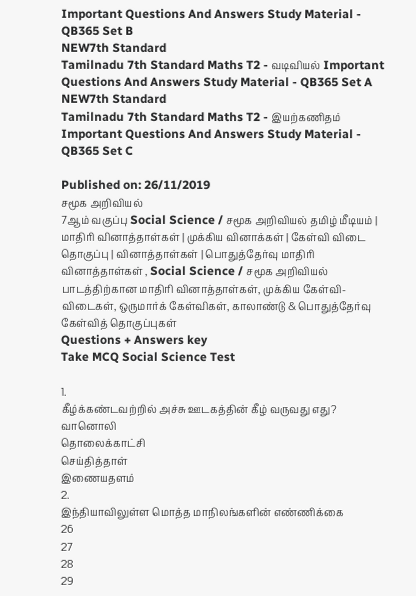Important Questions And Answers Study Material - QB365 Set B
NEW7th Standard
Tamilnadu 7th Standard Maths T2 - வடிவியல் Important Questions And Answers Study Material - QB365 Set A
NEW7th Standard
Tamilnadu 7th Standard Maths T2 - இயற்கணிதம் Important Questions And Answers Study Material - QB365 Set C

Published on: 26/11/2019
சமூக அறிவியல்
7ஆம் வகுப்பு Social Science / சமூக அறிவியல் தமிழ் மீடியம் | மாதிரி வினாத்தாள்கள் | முக்கிய வினாக்கள் | கேள்வி விடை தொகுப்பு | வினாத்தாள்கள் | பொதுத்தேர்வு மாதிரி வினாத்தாள்கள் , Social Science / சமூக அறிவியல் பாடத்திற்கான மாதிரி வினாத்தாள்கள், முக்கிய கேள்வி-விடைகள், ஒருமார்க் கேள்விகள், காலாண்டு & பொதுத்தேர்வு கேள்வித் தொகுப்புகள்
Questions + Answers key
Take MCQ Social Science Test

1.
கீழ்க்கண்டவற்றில் அச்சு ஊடகத்தின் கீழ் வருவது எது?
வானொலி
தொலைக்காட்சி
செய்தித்தாள்
இணையதளம்
2.
இந்தியாவிலுள்ள மொத்த மாநிலங்களின் எண்ணிக்கை
26
27
28
29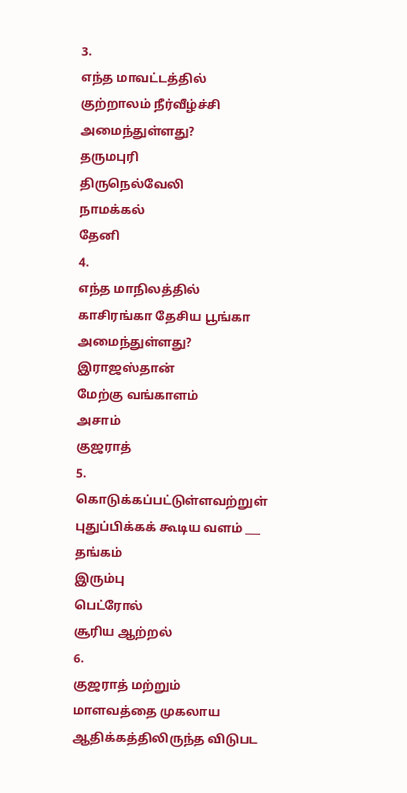3.
எந்த மாவட்டத்தில் குற்றாலம் நீர்வீழ்ச்சி அமைந்துள்ளது?
தருமபுரி
திருநெல்வேலி
நாமக்கல்
தேனி
4.
எந்த மாநிலத்தில் காசிரங்கா தேசிய பூங்கா அமைந்துள்ளது?
இராஜஸ்தான்
மேற்கு வங்காளம்
அசாம்
குஜராத்
5.
கொடுக்கப்பட்டுள்ளவற்றுள் புதுப்பிக்கக் கூடிய வளம் ___
தங்கம்
இரும்பு
பெட்ரோல்
சூரிய ஆற்றல்
6.
குஜராத் மற்றும் மாளவத்தை முகலாய ஆதிக்கத்திலிருந்த விடுபட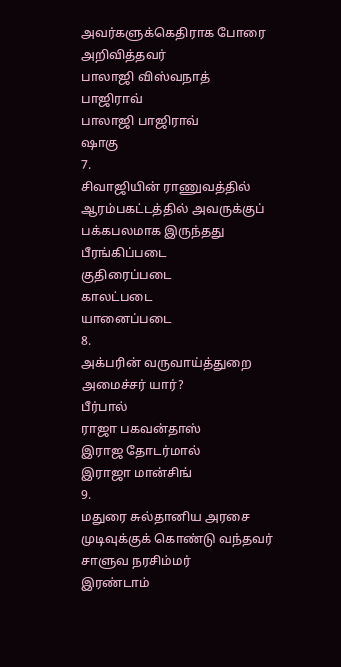அவர்களுக்கெதிராக போரை அறிவித்தவர்
பாலாஜி விஸ்வநாத்
பாஜிராவ்
பாலாஜி பாஜிராவ்
ஷாகு
7.
சிவாஜியின் ராணுவத்தில் ஆரம்பகட்டத்தில் அவருக்குப் பக்கபலமாக இருந்தது
பீரங்கிப்படை
குதிரைப்படை
காலட்படை
யானைப்படை
8.
அக்பரின் வருவாய்த்துறை அமைச்சர் யார்?
பீர்பால்
ராஜா பகவன்தாஸ்
இராஜ தோடர்மால்
இராஜா மான்சிங்
9.
மதுரை சுல்தானிய அரசை முடிவுக்குக் கொண்டு வந்தவர்
சாளுவ நரசிம்மர்
இரண்டாம்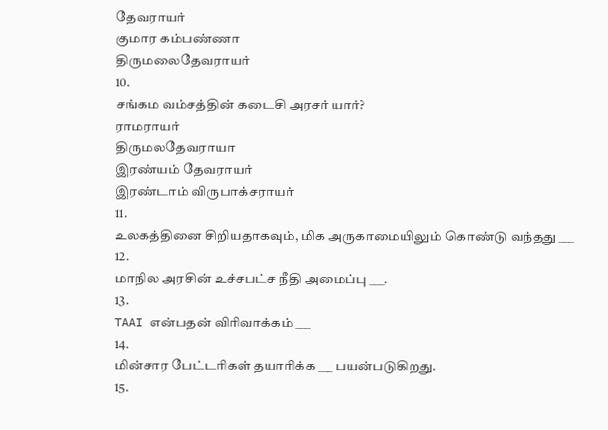தேவராயர்
குமார கம்பண்ணா
திருமலைதேவராயர்
10.
சங்கம வம்சத்தின் கடைசி அரசர் யார்?
ராமராயர்
திருமலதேவராயா
இரண்யம் தேவராயர்
இரண்டாம் விருபாக்சராயர்
11.
உலகத்தினை சிறியதாகவும், மிக அருகாமையிலும் கொண்டு வந்தது ___
12.
மாநில அரசின் உச்சபட்ச நீதி அமைப்பு ___.
13.
TAAI என்பதன் விரிவாக்கம் ___
14.
மின்சார பேட்டரிகள் தயாரிக்க ___ பயன்படுகிறது.
15.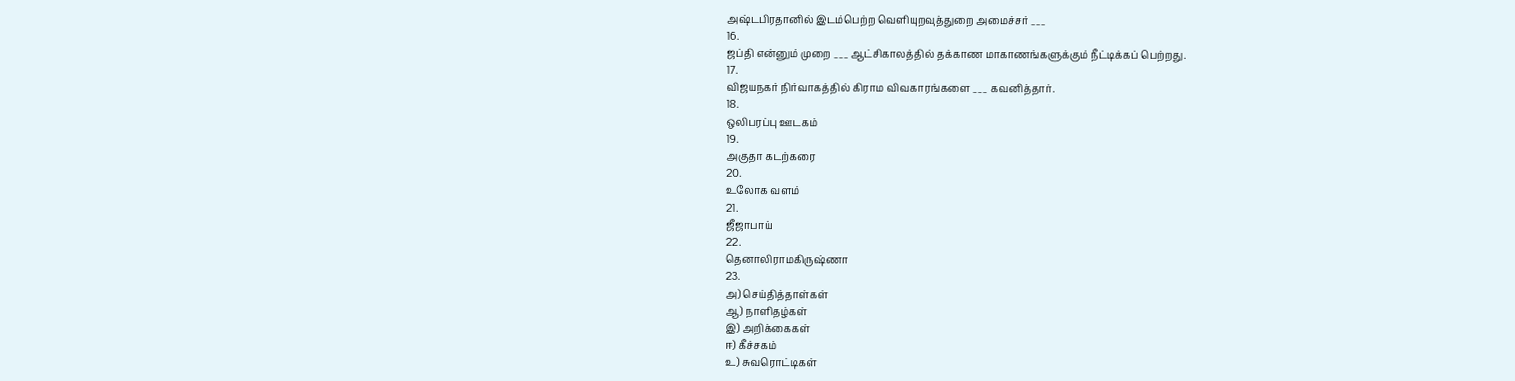அஷ்டபிரதானில் இடம்பெற்ற வெளியுறவுத்துறை அமைச்சர் ___
16.
ஜப்தி என்னும் முறை ___ ஆட்சிகாலத்தில் தக்காண மாகாணங்களுக்கும் நீட்டிக்கப் பெற்றது.
17.
விஜயநகர் நிர்வாகத்தில் கிராம விவகாரங்களை ___ கவனித்தார்.
18.
ஒலிபரப்பு ஊடகம்
19.
அகுதா கடற்கரை
20.
உலோக வளம்
21.
ஜீஜாபாய்
22.
தெனாலிராமகிருஷ்ணா
23.
அ) செய்தித்தாள்கள்
ஆ) நாளிதழ்கள்
இ) அறிக்கைகள்
ஈ) கீச்சகம்
உ) சுவரொட்டிகள்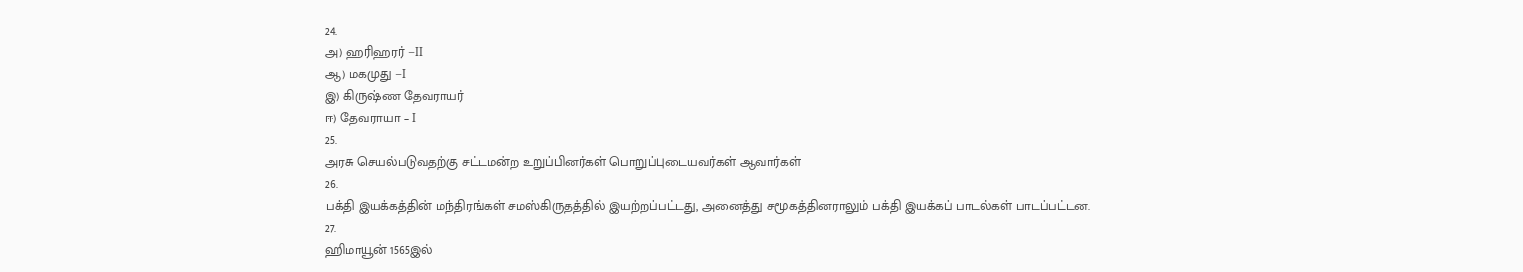24.
அ) ஹரிஹரர் –II
ஆ) மகமுது –I
இ) கிருஷ்ண தேவராயர்
ஈ) தேவராயா – I
25.
அரசு செயல்படுவதற்கு சட்டமன்ற உறுப்பினர்கள் பொறுப்புடையவர்கள் ஆவார்கள்
26.
பக்தி இயக்கத்தின் மந்திரங்கள் சமஸ்கிருதத்தில் இயற்றப்பட்டது, அனைத்து சமூகத்தினராலும் பக்தி இயக்கப் பாடல்கள் பாடப்பட்டன.
27.
ஹிமாயூன் 1565இல்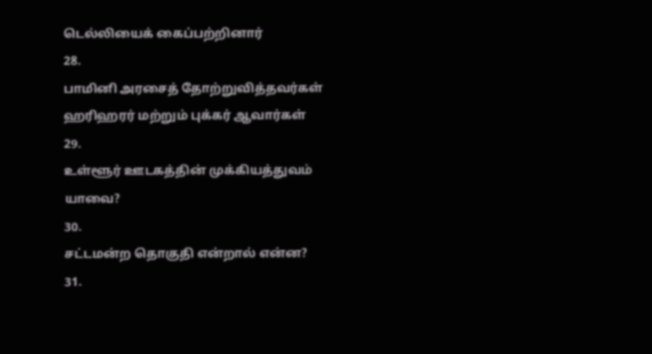டெல்லியைக் கைப்பற்றினார்
28.
பாமினி அரசைத் தோற்றுவித்தவர்கள் ஹரிஹரர் மற்றும் புக்கர் ஆவார்கள்
29.
உள்ளூர் ஊடகத்தின் முக்கியத்துவம் யாவை?
30.
சட்டமன்ற தொகுதி என்றால் என்ன?
31.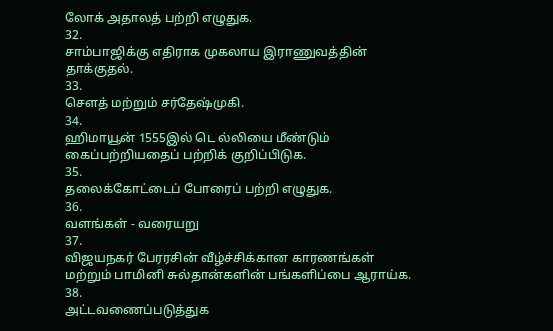லோக் அதாலத் பற்றி எழுதுக.
32.
சாம்பாஜிக்கு எதிராக முகலாய இராணுவத்தின் தாக்குதல்.
33.
சௌத் மற்றும் சர்தேஷ்முகி.
34.
ஹிமாயூன் 1555இல் டெ ல்லியை மீண்டும் கைப்பற்றியதைப் பற்றிக் குறிப்பிடுக.
35.
தலைக்கோட்டைப் போரைப் பற்றி எழுதுக.
36.
வளங்கள் - வரையறு
37.
விஜயநகர் பேரரசின் வீழ்ச்சிக்கான காரணங்கள் மற்றும் பாமினி சுல்தான்களின் பங்களிப்பை ஆராய்க.
38.
அட்டவணைப்படுத்துக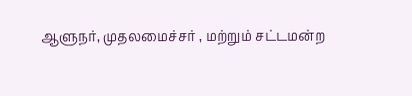ஆளுநர், முதலமைச்சர் , மற்றும் சட்டமன்ற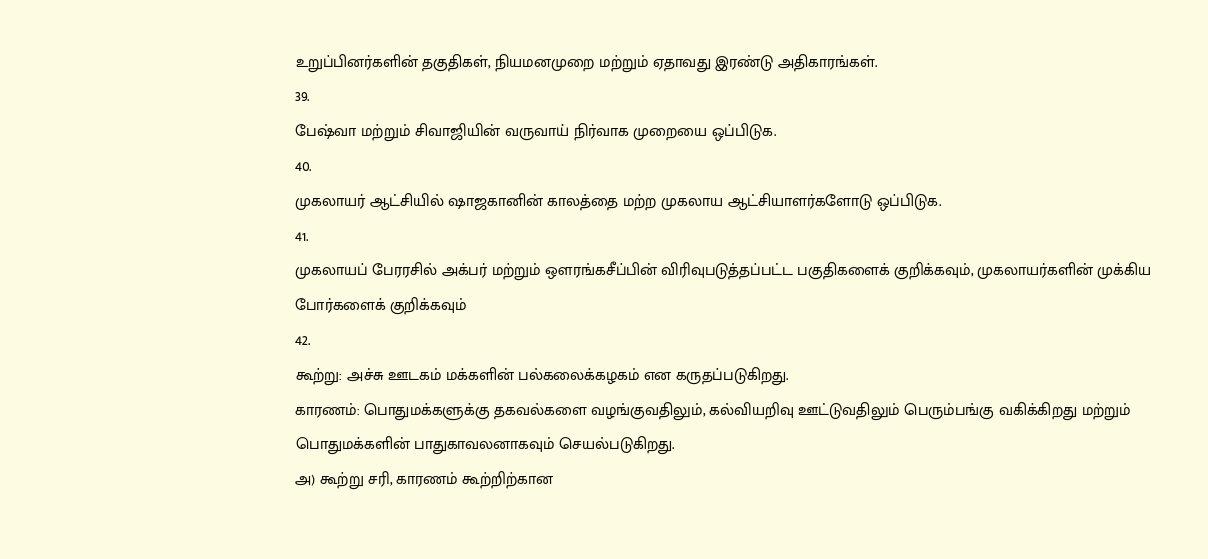உறுப்பினர்களின் தகுதிகள், நியமனமுறை மற்றும் ஏதாவது இரண்டு அதிகாரங்கள்.
39.
பேஷ்வா மற்றும் சிவாஜியின் வருவாய் நிர்வாக முறையை ஒப்பிடுக.
40.
முகலாயர் ஆட்சியில் ஷாஜகானின் காலத்தை மற்ற முகலாய ஆட்சியாளர்களோடு ஒப்பிடுக.
41.
முகலாயப் பேரரசில் அக்பர் மற்றும் ஔரங்கசீப்பின் விரிவுபடுத்தப்பட்ட பகுதிகளைக் குறிக்கவும், முகலாயர்களின் முக்கிய போர்களைக் குறிக்கவும்
42.
கூற்று: அச்சு ஊடகம் மக்களின் பல்கலைக்கழகம் என கருதப்படுகிறது.
காரணம்: பொதுமக்களுக்கு தகவல்களை வழங்குவதிலும், கல்வியறிவு ஊட்டுவதிலும் பெரும்பங்கு வகிக்கிறது மற்றும் பொதுமக்களின் பாதுகாவலனாகவும் செயல்படுகிறது.
அ) கூற்று சரி, காரணம் கூற்றிற்கான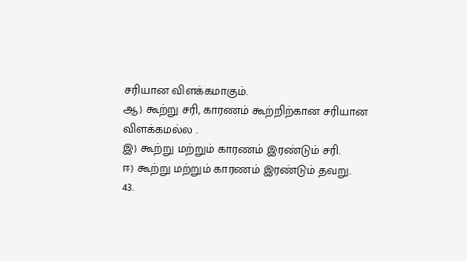சரியான விளக்கமாகும்.
ஆ) கூற்று சரி, காரணம் கூற்றிற்கான சரியான விளக்கமல்ல .
இ) கூற்று மற்றும் காரணம் இரண்டும் சரி.
ஈ) கூற்று மற்றும் காரணம் இரண்டும் தவறு.
43.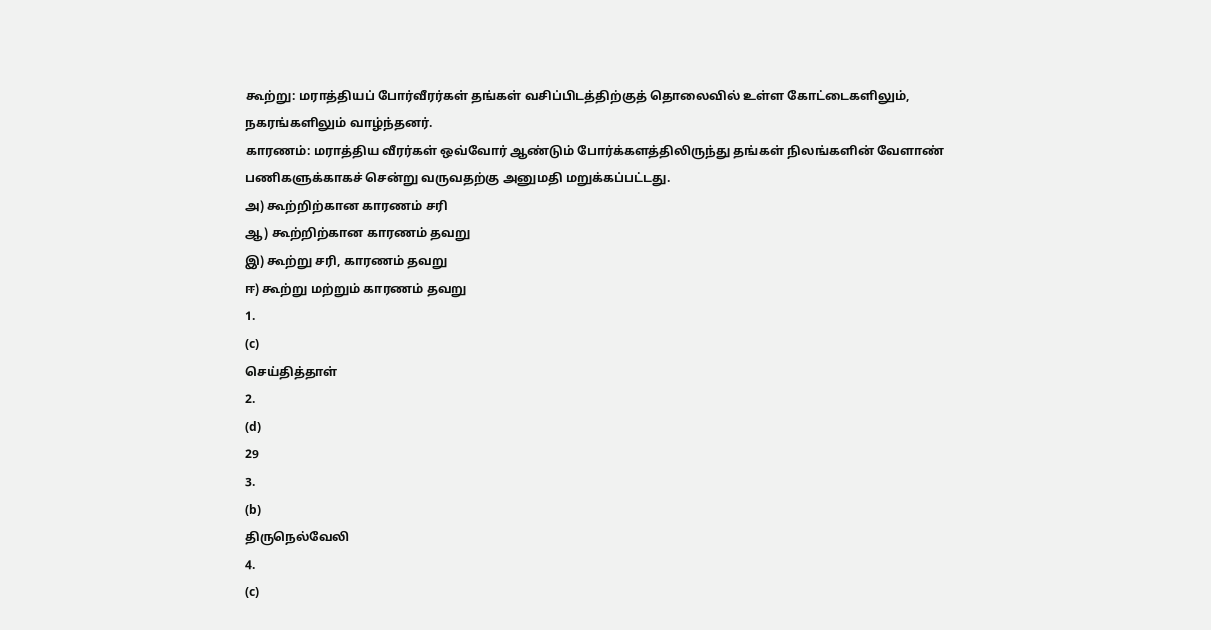கூற்று: மராத்தியப் போர்வீரர்கள் தங்கள் வசிப்பிடத்திற்குத் தொலைவில் உள்ள கோட்டைகளிலும், நகரங்களிலும் வாழ்ந்தனர்.
காரணம்: மராத்திய வீரர்கள் ஒவ்வோர் ஆண்டும் போர்க்களத்திலிருந்து தங்கள் நிலங்களின் வேளாண் பணிகளுக்காகச் சென்று வருவதற்கு அனுமதி மறுக்கப்பட்டது.
அ) கூற்றிற்கான காரணம் சரி
ஆ) கூற்றிற்கான காரணம் தவறு
இ) கூற்று சரி, காரணம் தவறு
ஈ) கூற்று மற்றும் காரணம் தவறு
1.
(c)
செய்தித்தாள்
2.
(d)
29
3.
(b)
திருநெல்வேலி
4.
(c)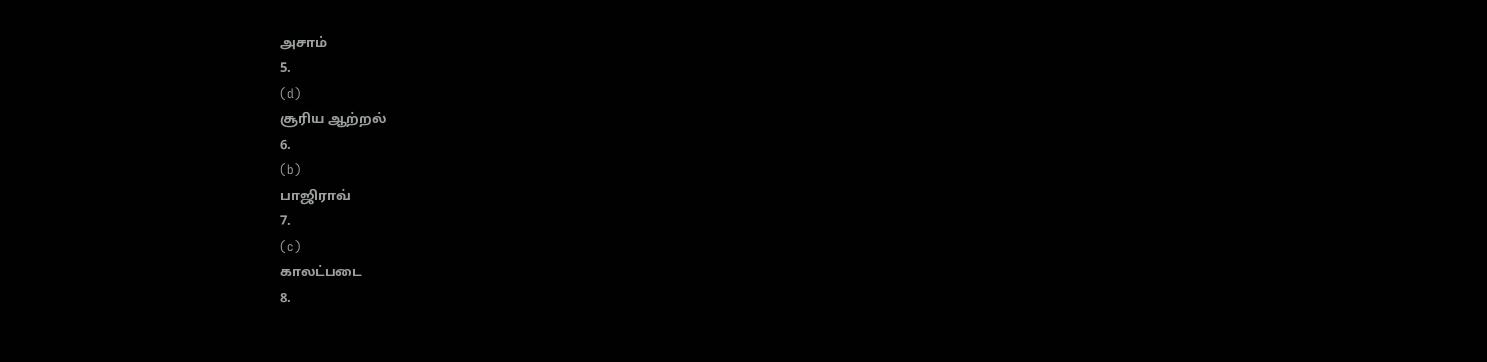அசாம்
5.
(d)
சூரிய ஆற்றல்
6.
(b)
பாஜிராவ்
7.
(c)
காலட்படை
8.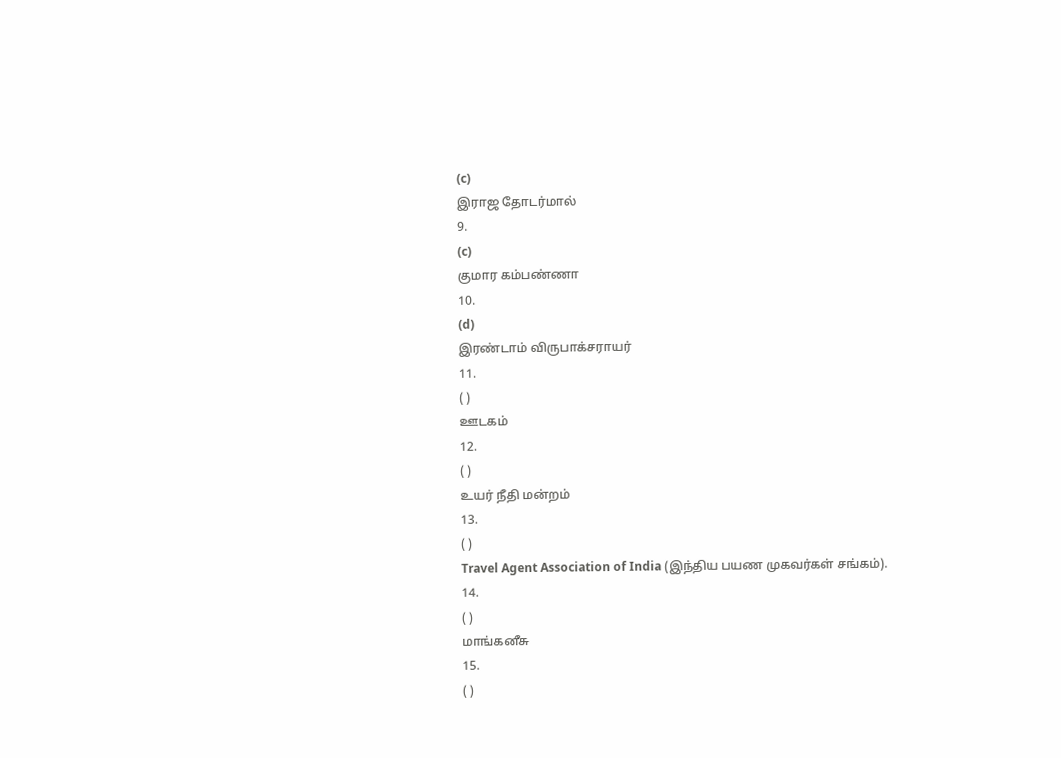(c)
இராஜ தோடர்மால்
9.
(c)
குமார கம்பண்ணா
10.
(d)
இரண்டாம் விருபாக்சராயர்
11.
( )
ஊடகம்
12.
( )
உயர் நீதி மன்றம்
13.
( )
Travel Agent Association of India (இந்திய பயண முகவர்கள் சங்கம்).
14.
( )
மாங்கனீசு
15.
( )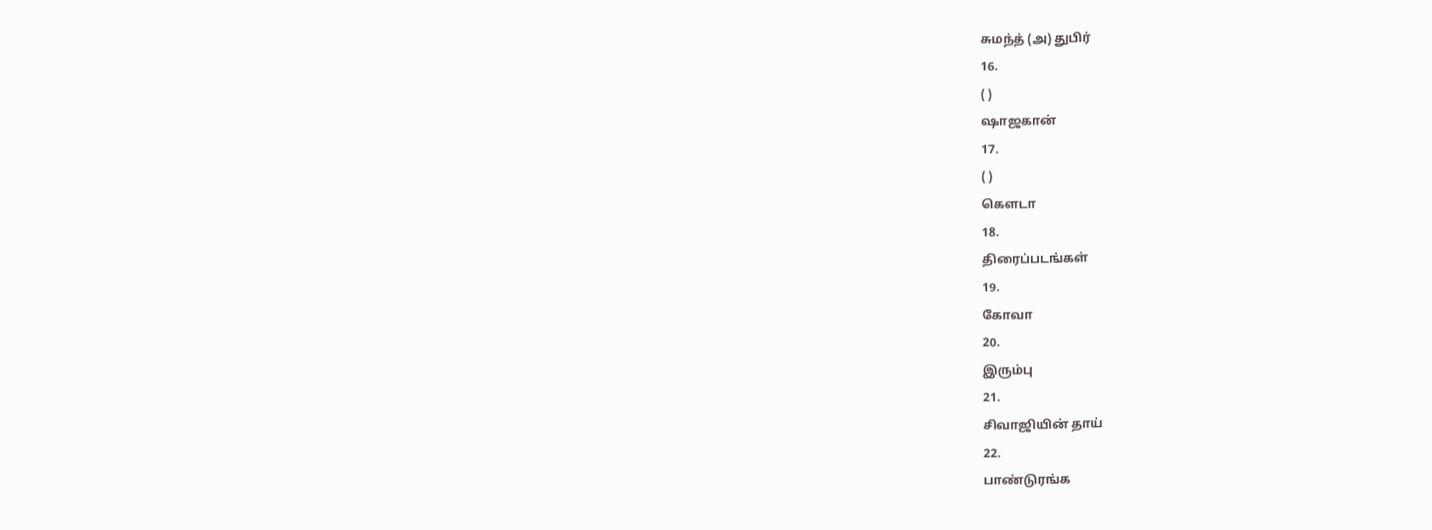சுமந்த் (அ) துபிர்
16.
( )
ஷாஜகான்
17.
( )
கௌடா
18.
திரைப்படங்கள்
19.
கோவா
20.
இரும்பு
21.
சிவாஜியின் தாய்
22.
பாண்டுரங்க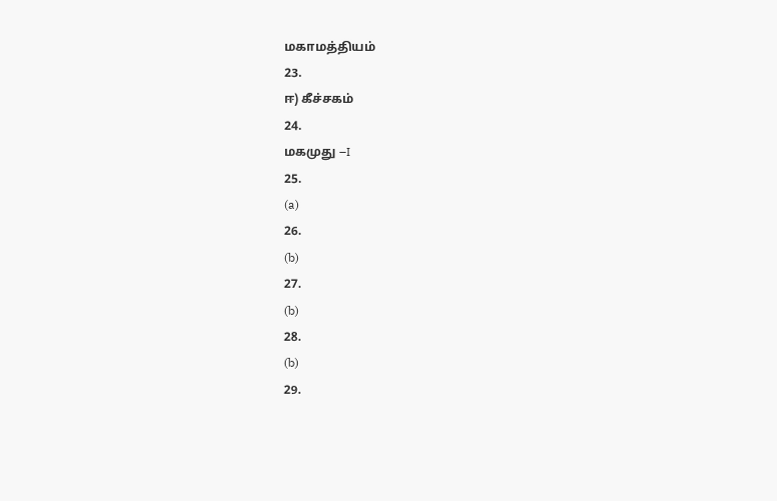மகாமத்தியம்
23.
ஈ) கீச்சகம்
24.
மகமுது –I
25.
(a)
26.
(b)
27.
(b)
28.
(b)
29.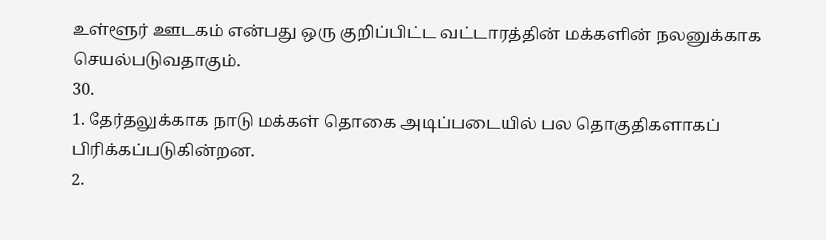உள்ளூர் ஊடகம் என்பது ஒரு குறிப்பிட்ட வட்டாரத்தின் மக்களின் நலனுக்காக செயல்படுவதாகும்.
30.
1. தேர்தலுக்காக நாடு மக்கள் தொகை அடிப்படையில் பல தொகுதிகளாகப் பிரிக்கப்படுகின்றன.
2.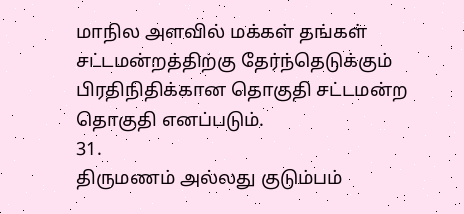மாநில அளவில் மக்கள் தங்கள் சட்டமன்றத்திற்கு தேர்ந்தெடுக்கும் பிரதிநிதிக்கான தொகுதி சட்டமன்ற தொகுதி எனப்படும்.
31.
திருமணம் அல்லது குடும்பம்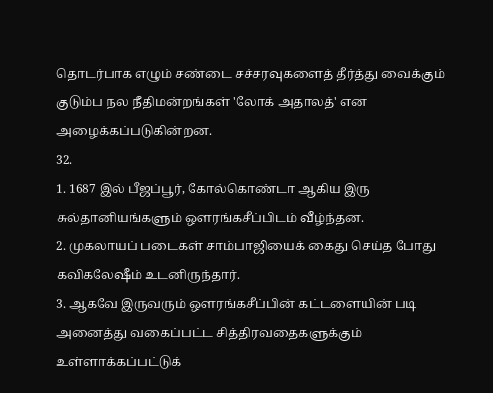தொடர்பாக எழும் சண்டை சச்சரவுகளைத் தீர்த்து வைக்கும் குடும்ப நல நீதிமன்றங்கள் 'லோக் அதாலத்' என அழைக்கப்படுகின்றன.
32.
1. 1687 இல் பீஜப்பூர், கோல்கொண்டா ஆகிய இரு சுல்தானியங்களும் ஔரங்கசீப்பிடம் வீழ்ந்தன.
2. முகலாயப் படைகள் சாம்பாஜியைக் கைது செய்த போது கவிகலேஷீம் உடனிருந்தார்.
3. ஆகவே இருவரும் ஔரங்கசீப்பின் கட்டளையின் படி அனைத்து வகைப்பட்ட சித்திரவதைகளுக்கும் உள்ளாக்கப்பட்டுக்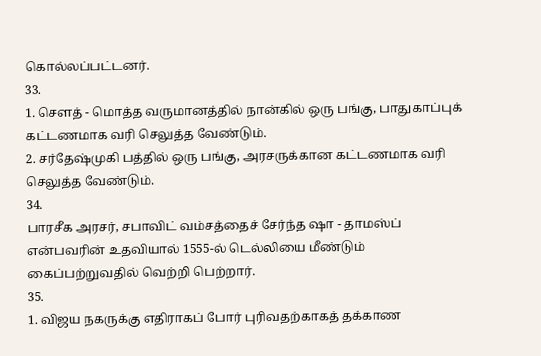கொல்லப்பட்டனர்.
33.
1. சௌத் - மொத்த வருமானத்தில் நான்கில் ஒரு பங்கு, பாதுகாப்புக் கட்டணமாக வரி செலுத்த வேண்டும்.
2. சர்தேஷ்முகி பத்தில் ஒரு பங்கு, அரசருக்கான கட்டணமாக வரி செலுத்த வேண்டும்.
34.
பாரசீக அரசர், சபாவிட் வம்சத்தைச் சேர்ந்த ஷா - தாமஸ்ப் என்பவரின் உதவியால் 1555-ல் டெல்லியை மீண்டும் கைப்பற்றுவதில் வெற்றி பெற்றார்.
35.
1. விஜய நகருக்கு எதிராகப் போர் புரிவதற்காகத் தக்காண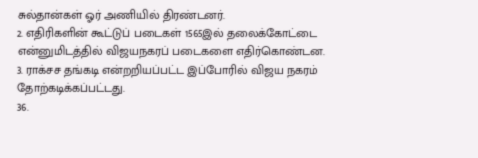சுல்தான்கள் ஓர் அணியில் திரண்டனர்.
2. எதிரிகளின் கூட்டுப் படைகள் 1565இல் தலைக்கோட்டை என்னுமிடத்தில் விஜயநகரப் படைகளை எதிர்கொண்டன.
3. ராக்சச தங்கடி என்றறியப்பட்ட இப்போரில் விஜய நகரம் தோற்கடிக்கப்பட்டது.
36.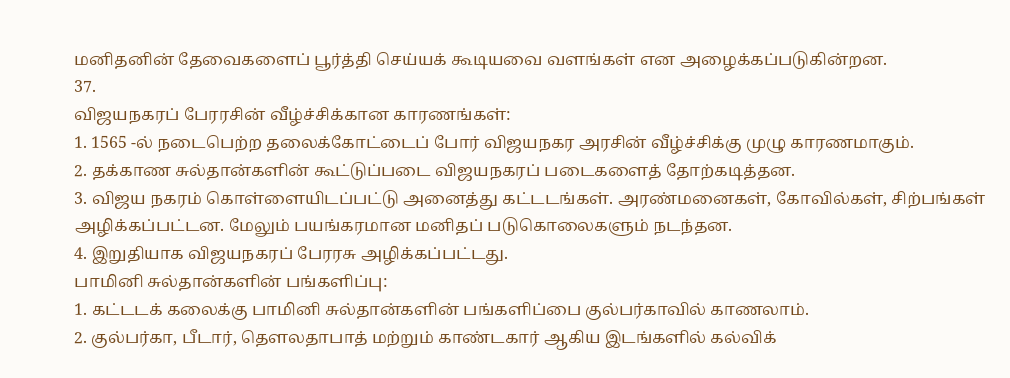மனிதனின் தேவைகளைப் பூர்த்தி செய்யக் கூடியவை வளங்கள் என அழைக்கப்படுகின்றன.
37.
விஜயநகரப் பேரரசின் வீழ்ச்சிக்கான காரணங்கள்:
1. 1565 -ல் நடைபெற்ற தலைக்கோட்டைப் போர் விஜயநகர அரசின் வீழ்ச்சிக்கு முழு காரணமாகும்.
2. தக்காண சுல்தான்களின் கூட்டுப்படை விஜயநகரப் படைகளைத் தோற்கடித்தன.
3. விஜய நகரம் கொள்ளையிடப்பட்டு அனைத்து கட்டடங்கள். அரண்மனைகள், கோவில்கள், சிற்பங்கள் அழிக்கப்பட்டன. மேலும் பயங்கரமான மனிதப் படுகொலைகளும் நடந்தன.
4. இறுதியாக விஜயநகரப் பேரரசு அழிக்கப்பட்டது.
பாமினி சுல்தான்களின் பங்களிப்பு:
1. கட்டடக் கலைக்கு பாமினி சுல்தான்களின் பங்களிப்பை குல்பர்காவில் காணலாம்.
2. குல்பர்கா, பீடார், தௌலதாபாத் மற்றும் காண்டகார் ஆகிய இடங்களில் கல்விக்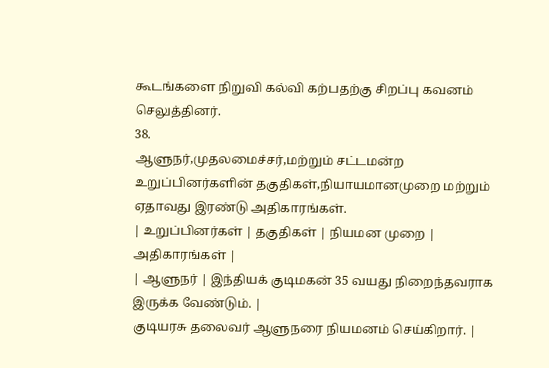கூடங்களை நிறுவி கல்வி கற்பதற்கு சிறப்பு கவனம் செலுத்தினர்.
38.
ஆளுநர்,முதலமைச்சர்,மற்றும் சட்டமன்ற உறுப்பினர்களின் தகுதிகள்,நியாயமானமுறை மற்றும் ஏதாவது இரண்டு அதிகாரங்கள்.
| உறுப்பினர்கள் | தகுதிகள் | நியமன முறை | அதிகாரங்கள் |
| ஆளுநர் | இந்தியக் குடிமகன் 35 வயது நிறைந்தவராக இருக்க வேண்டும். |
குடியரசு தலைவர் ஆளுநரை நியமனம் செய்கிறார். |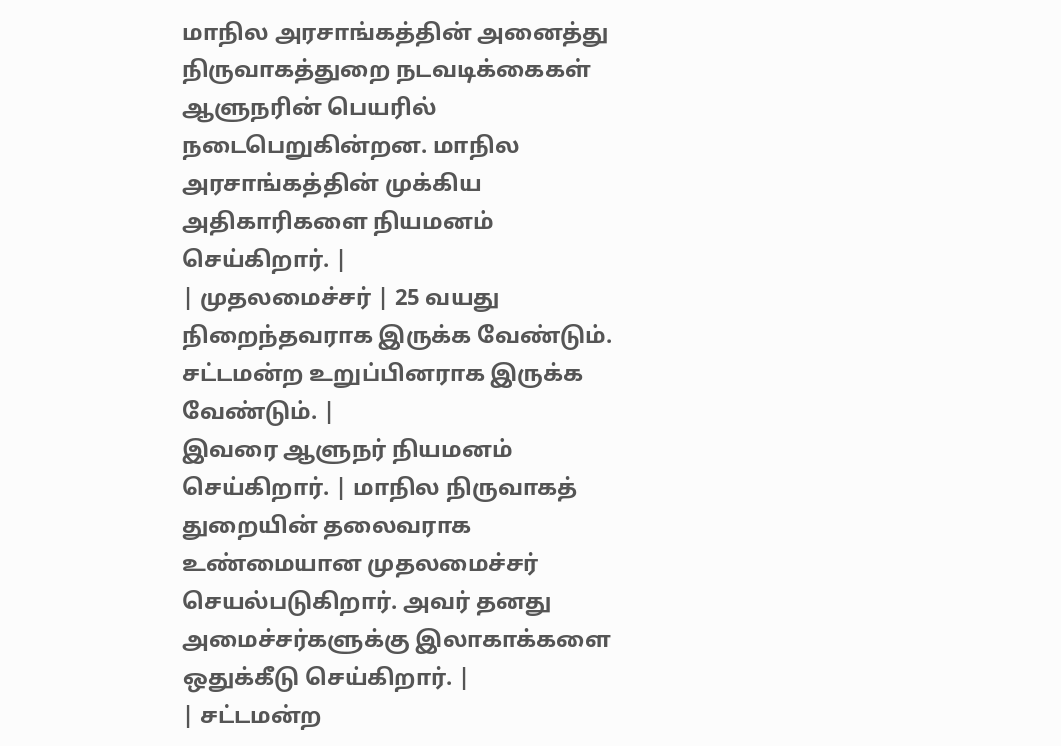மாநில அரசாங்கத்தின் அனைத்து நிருவாகத்துறை நடவடிக்கைகள் ஆளுநரின் பெயரில் நடைபெறுகின்றன. மாநில அரசாங்கத்தின் முக்கிய அதிகாரிகளை நியமனம் செய்கிறார். |
| முதலமைச்சர் | 25 வயது நிறைந்தவராக இருக்க வேண்டும். சட்டமன்ற உறுப்பினராக இருக்க வேண்டும். |
இவரை ஆளுநர் நியமனம் செய்கிறார். | மாநில நிருவாகத் துறையின் தலைவராக உண்மையான முதலமைச்சர் செயல்படுகிறார். அவர் தனது அமைச்சர்களுக்கு இலாகாக்களை ஒதுக்கீடு செய்கிறார். |
| சட்டமன்ற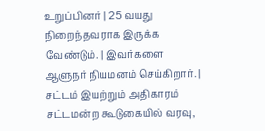உறுப்பினர் | 25 வயது நிறைந்தவராக இருக்க வேண்டும். | இவர்களை ஆளுநர் நியமனம் செய்கிறார். | சட்டம் இயற்றும் அதிகாரம் சட்டமன்ற கூடுகையில் வரவு,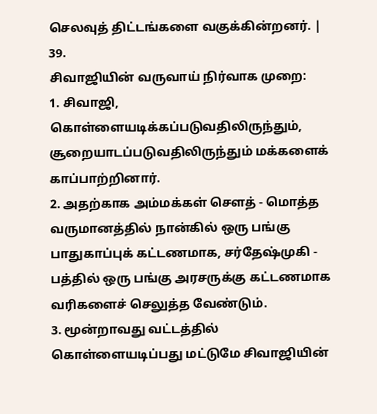செலவுத் திட்டங்களை வகுக்கின்றனர். |
39.
சிவாஜியின் வருவாய் நிர்வாக முறை:
1. சிவாஜி, கொள்ளையடிக்கப்படுவதிலிருந்தும், சூறையாடப்படுவதிலிருந்தும் மக்களைக் காப்பாற்றினார்.
2. அதற்காக அம்மக்கள் சௌத் - மொத்த வருமானத்தில் நான்கில் ஒரு பங்கு பாதுகாப்புக் கட்டணமாக, சர்தேஷ்முகி - பத்தில் ஒரு பங்கு அரசருக்கு கட்டணமாக வரிகளைச் செலுத்த வேண்டும்.
3. மூன்றாவது வட்டத்தில் கொள்ளையடிப்பது மட்டுமே சிவாஜியின்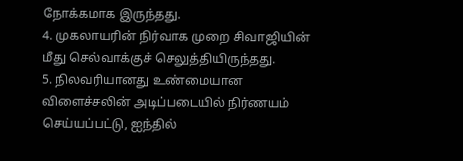நோக்கமாக இருந்தது.
4. முகலாயரின் நிர்வாக முறை சிவாஜியின் மீது செல்வாக்குச் செலுத்தியிருந்தது.
5. நிலவரியானது உண்மையான விளைச்சலின் அடிப்படையில் நிர்ணயம் செய்யப்பட்டு, ஐந்தில்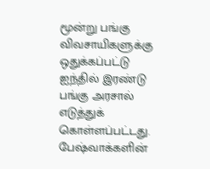மூன்று பங்கு விவசாயிகளுக்கு ஒதுக்கப்பட்டு ஐந்தில் இரண்டு பங்கு அரசால் எடுத்துக் கொள்ளப்பட்டது.
பேஷ்வாக்களின்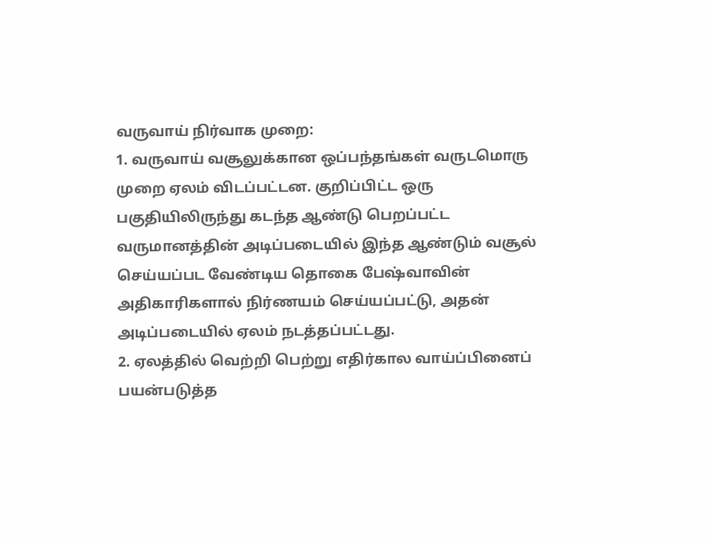வருவாய் நிர்வாக முறை:
1. வருவாய் வசூலுக்கான ஒப்பந்தங்கள் வருடமொரு முறை ஏலம் விடப்பட்டன. குறிப்பிட்ட ஒரு பகுதியிலிருந்து கடந்த ஆண்டு பெறப்பட்ட வருமானத்தின் அடிப்படையில் இந்த ஆண்டும் வசூல் செய்யப்பட வேண்டிய தொகை பேஷ்வாவின் அதிகாரிகளால் நிர்ணயம் செய்யப்பட்டு, அதன் அடிப்படையில் ஏலம் நடத்தப்பட்டது.
2. ஏலத்தில் வெற்றி பெற்று எதிர்கால வாய்ப்பினைப் பயன்படுத்த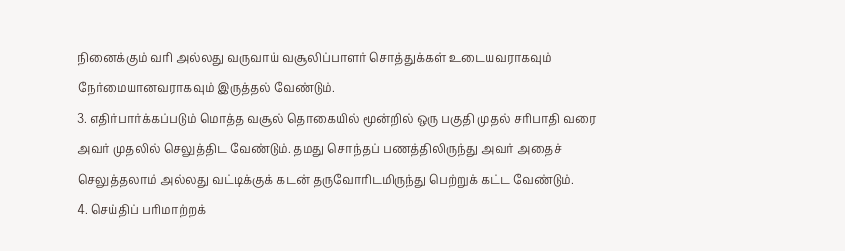நினைக்கும் வரி அல்லது வருவாய் வசூலிப்பாளர் சொத்துக்கள் உடையவராகவும் நேர்மையானவராகவும் இருத்தல் வேண்டும்.
3. எதிர்பார்க்கப்படும் மொத்த வசூல் தொகையில் மூன்றில் ஒரு பகுதி முதல் சரிபாதி வரை அவர் முதலில் செலுத்திட வேண்டும். தமது சொந்தப் பணத்திலிருந்து அவர் அதைச் செலுத்தலாம் அல்லது வட்டிக்குக் கடன் தருவோரிடமிருந்து பெற்றுக் கட்ட வேண்டும்.
4. செய்திப் பரிமாற்றக்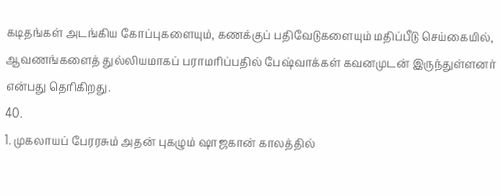கடிதங்கள் அடங்கிய கோப்புகளையும், கணக்குப் பதிவேடுகளையும் மதிப்பீடு செய்கையில், ஆவணங்களைத் துல்லியமாகப் பராமரிப்பதில் பேஷ்வாக்கள் கவனமுடன் இருந்துள்ளனர் என்பது தெரிகிறது.
40.
1. முகலாயப் பேரரசும் அதன் புகழும் ஷாஜகான் காலத்தில்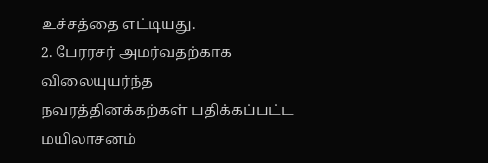உச்சத்தை எட்டியது.
2. பேரரசர் அமர்வதற்காக விலையுயர்ந்த நவரத்தினக்கற்கள் பதிக்கப்பட்ட மயிலாசனம்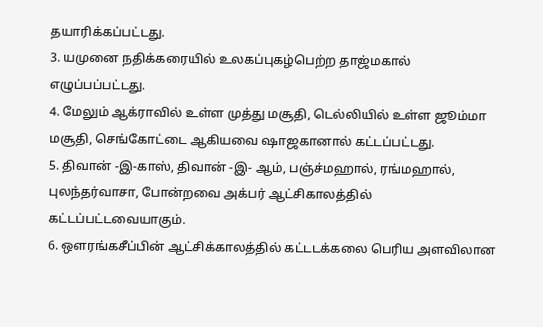தயாரிக்கப்பட்டது.
3. யமுனை நதிக்கரையில் உலகப்புகழ்பெற்ற தாஜ்மகால் எழுப்பப்பட்டது.
4. மேலும் ஆக்ராவில் உள்ள முத்து மசூதி, டெல்லியில் உள்ள ஜூம்மா மசூதி, செங்கோட்டை ஆகியவை ஷாஜகானால் கட்டப்பட்டது.
5. திவான் -இ-காஸ், திவான் -இ- ஆம், பஞ்ச்மஹால், ரங்மஹால், புலந்தர்வாசா, போன்றவை அக்பர் ஆட்சிகாலத்தில் கட்டப்பட்டவையாகும்.
6. ஔரங்கசீப்பின் ஆட்சிக்காலத்தில் கட்டடக்கலை பெரிய அளவிலான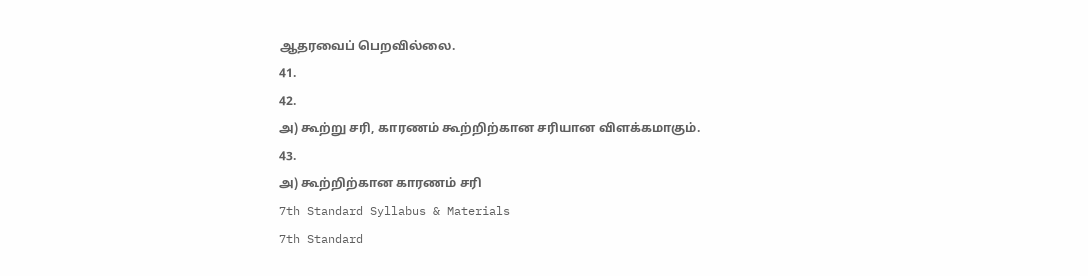ஆதரவைப் பெறவில்லை.
41.
42.
அ) கூற்று சரி, காரணம் கூற்றிற்கான சரியான விளக்கமாகும்.
43.
அ) கூற்றிற்கான காரணம் சரி
7th Standard Syllabus & Materials
7th Standard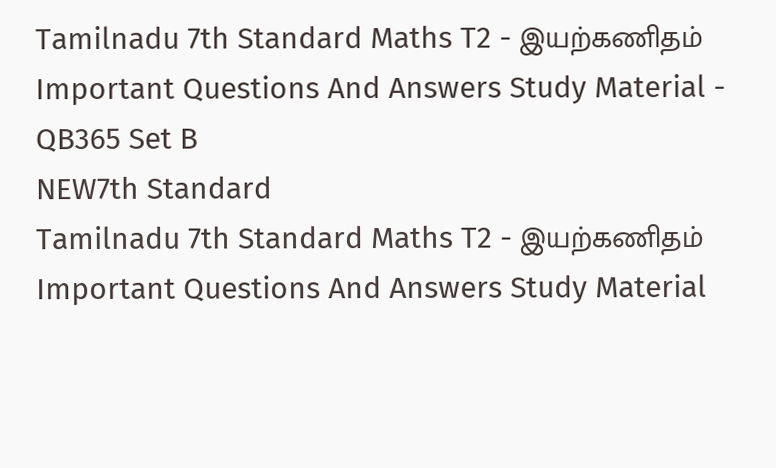Tamilnadu 7th Standard Maths T2 - இயற்கணிதம் Important Questions And Answers Study Material - QB365 Set B
NEW7th Standard
Tamilnadu 7th Standard Maths T2 - இயற்கணிதம் Important Questions And Answers Study Material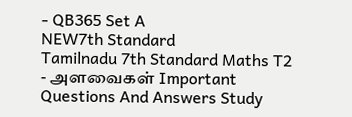- QB365 Set A
NEW7th Standard
Tamilnadu 7th Standard Maths T2 - அளவைகள் Important Questions And Answers Study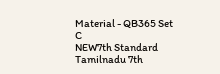Material - QB365 Set C
NEW7th Standard
Tamilnadu 7th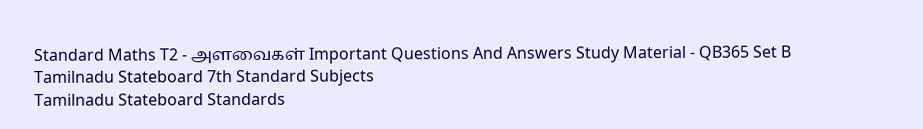Standard Maths T2 - அளவைகள் Important Questions And Answers Study Material - QB365 Set B
Tamilnadu Stateboard 7th Standard Subjects
Tamilnadu Stateboard Standards